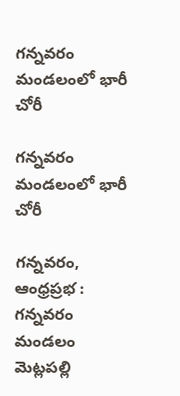గన్నవరం మండలంలో భారీ చోరీ

గన్నవరం మండలంలో భారీ చోరీ

గన్నవరం, ఆంధ్రప్రభ : గన్నవరం మండలం మెట్లపల్లి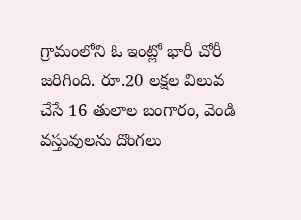గ్రామంలోని ఓ ఇంట్లో భారీ చోరీ జరిగింది. రూ.20 లక్షల విలువ చేసే 16 తులాల బంగారం, వెండి వస్తువులను దొంగలు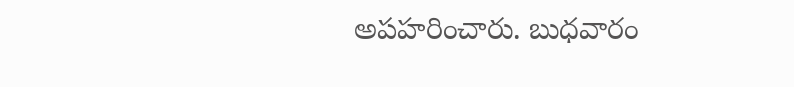అపహరించారు. బుధవారం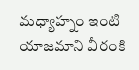మధ్యాహ్నం ఇంటి యాజమాని వీరంకి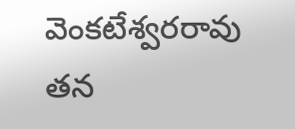వెంకటేశ్వరరావు తన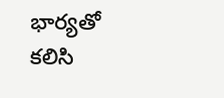భార్యతో కలిసి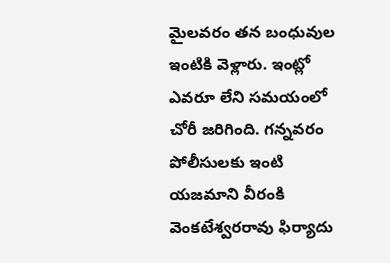మైలవరం తన బంధువుల ఇంటికి వెళ్లారు. ఇంట్లో ఎవరూ లేని సమయంలో చోరీ జరిగింది. గన్నవరం పోలీసులకు ఇంటి యజమాని వీరంకి వెంకటేశ్వరరావు ఫిర్యాదు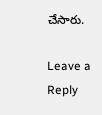చేసారు.

Leave a Reply